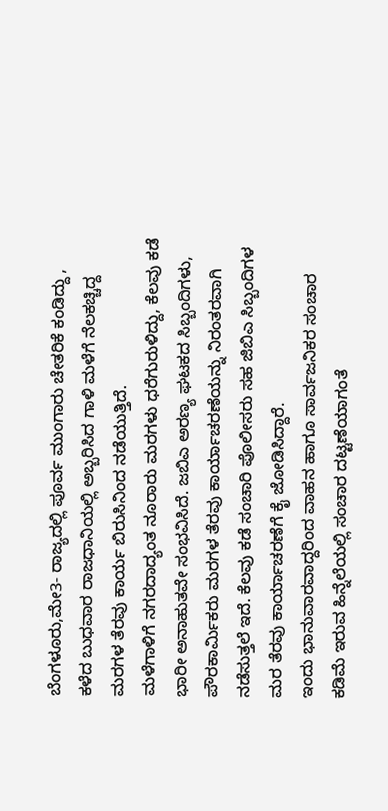ಬೆಂಗಳೂರು,ಮೇ3- ರಾಜ್ಯದಲ್ಲಿ ಪೂರ್ವ ಮುಂಗಾರು ಚೇತರಿಕೆ ಕಂಡಿದ್ದು , ಕಳೆದ ಬುಧವಾರ ರಾಜಧಾನಿಯಲ್ಲಿ ಅಬ್ಬರಿಸಿದ ಗಾಳಿ ಮಳೆಗೆ ನೆಲಕಚ್ಚಿದ್ದ ಮರಗಳ ತೆರವು ಕಾರ್ಯ ಬಿರುಸಿನಿಂದ ನಡೆಯುತ್ತಿದೆ.
ಮಳೆಗಾಳಿಗೆ ನಗರದಾದ್ಯಂತ ನೂರಾರು ಮರಗಳು ಧರೆಗುರುಳಿದ್ದು, ಕೆಲವು ಕಡೆ ಭಾರೀ ಅನಾಹುತವೇ ಸಂಭವಿಸಿದೆ. ಜಬಿಎ ಅರಣ್ಯ ಘಟಕದ ಸಿಬ್ಬಂದಿಗಳು, ಪೌರಕಾರ್ಮಿಕರು ಮರಗಳ ತೆರವು ಕಾರ್ಯಾಚರಣೆಯನ್ನು ನಿರಂತರವಾಗಿ ನಡೆಸುತ್ತಲೆ ಇದೆ. ಕೆಲವು ಕಡೆ ಸಂಚಾರಿ ಪೊಲೀಸರು ಸಹ ಜಿಬಿಎ ಸಿಬ್ಬಂದಿಗಳ ಮರ ತೆರವು ಕಾರ್ಯಾಚರಣೆಗೆ ಕೈ ಜೋಡಿಸಿದ್ದಾರೆ.
ಇಂದು ಭಾನುವಾರವಾದ್ದರಿಂದ ವಾಹನ ಹಾಗೂ ಸಾರ್ವಜನಿಕರ ಸಂಚಾರ ಕಡಿಮೆ ಇರುವ ಹಿನ್ನೆಲೆಯಲ್ಲಿ ಸಂಚಾರ ದಟ್ಟಣೆಯಾಗಂತೆ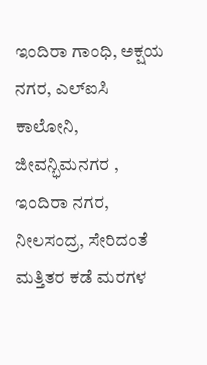ಇಂದಿರಾ ಗಾಂಧಿ, ಅಕ್ಷಯ ನಗರ, ಎಲ್ಐಸಿ ಕಾಲೋನಿ, ಜೀವನ್ಭಿಮನಗರ , ಇಂದಿರಾ ನಗರ, ನೀಲಸಂದ್ರ, ಸೇರಿದಂತೆ ಮತ್ತಿತರ ಕಡೆ ಮರಗಳ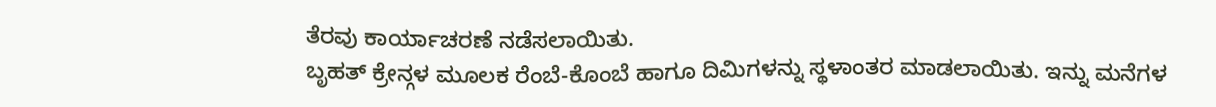ತೆರವು ಕಾರ್ಯಾಚರಣೆ ನಡೆಸಲಾಯಿತು.
ಬೃಹತ್ ಕ್ರೇನ್ಗಳ ಮೂಲಕ ರೆಂಬೆ-ಕೊಂಬೆ ಹಾಗೂ ದಿಮಿಗಳನ್ನು ಸ್ಥಳಾಂತರ ಮಾಡಲಾಯಿತು. ಇನ್ನು ಮನೆಗಳ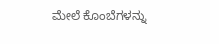ಮೇಲೆ ಕೊಂಬೆಗಳನ್ನು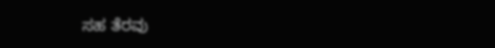ಸಹ ತೆರವು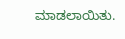ಮಾಡಲಾಯಿತು.